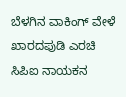ಬೆಳಗಿನ ವಾಕಿಂಗ್‌ ವೇಳೆ ಖಾರದಪುಡಿ ಎರಚಿ ಸಿಪಿಐ ನಾಯಕನ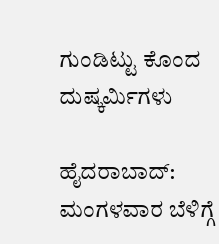ಗುಂಡಿಟ್ಟು ಕೊಂದ ದುಷ್ಕರ್ಮಿಗಳು

ಹೈದರಾಬಾದ್: ಮಂಗಳವಾರ ಬೆಳಿಗ್ಗೆ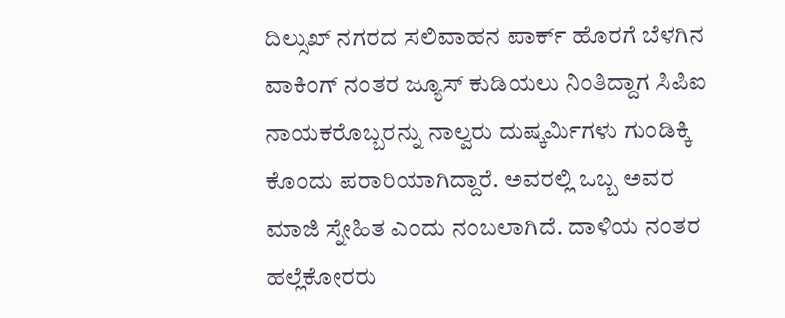ದಿಲ್ಸುಖ್‌ ನಗರದ ಸಲಿವಾಹನ ಪಾರ್ಕ್ ಹೊರಗೆ ಬೆಳಗಿನ ವಾಕಿಂಗ್‌ ನಂತರ ಜ್ಯೂಸ್ ಕುಡಿಯಲು ನಿಂತಿದ್ದಾಗ ಸಿಪಿಐ ನಾಯಕರೊಬ್ಬರನ್ನು ನಾಲ್ವರು ದುಷ್ಕರ್ಮಿಗಳು ಗುಂಡಿಕ್ಕಿ ಕೊಂದು ಪರಾರಿಯಾಗಿದ್ದಾರೆ. ಅವರಲ್ಲಿ ಒಬ್ಬ ಅವರ ಮಾಜಿ ಸ್ನೇಹಿತ ಎಂದು ನಂಬಲಾಗಿದೆ. ದಾಳಿಯ ನಂತರ ಹಲ್ಲೆಕೋರರು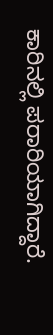ಕಾರಿನಲ್ಲಿ ಪರಾರಿಯಾಗಿದ್ದಾರೆ.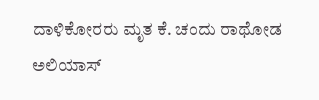ದಾಳಿಕೋರರು ಮೃತ ಕೆ. ಚಂದು ರಾಥೋಡ ಅಲಿಯಾಸ್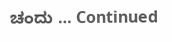ಚಂದು … Continued